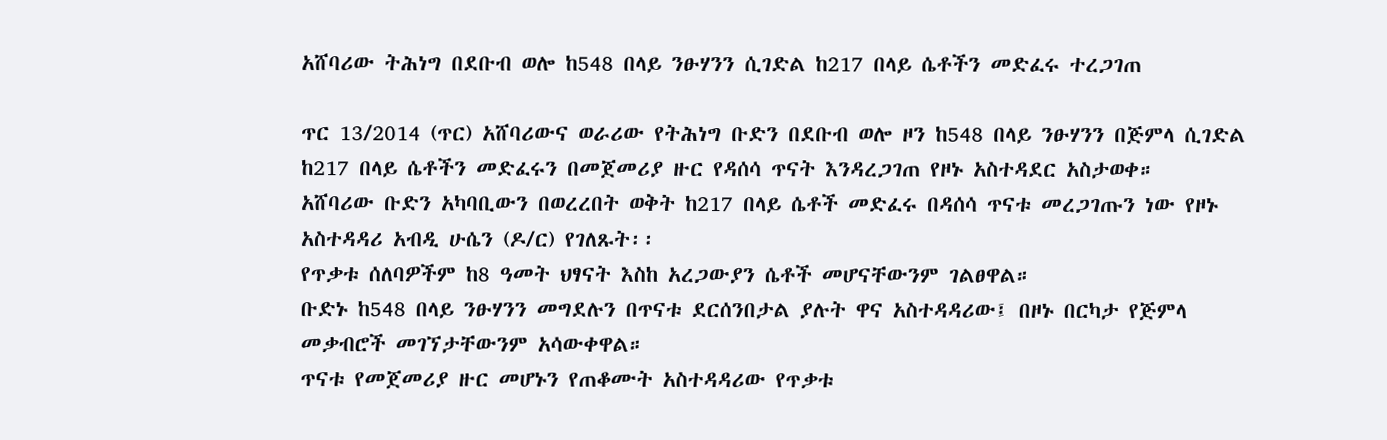አሸባሪው ትሕነግ በደቡብ ወሎ ከ548 በላይ ንፁሃንን ሲገድል ከ217 በላይ ሴቶችን መድፈሩ ተረጋገጠ

ጥር 13/2014 (ጥር) አሸባሪውና ወራሪው የትሕነግ ቡድን በደቡብ ወሎ ዞን ከ548 በላይ ንፁሃንን በጅምላ ሲገድል ከ217 በላይ ሴቶችን መድፈሩን በመጀመሪያ ዙር የዳሰሳ ጥናት እንዳረጋገጠ የዞኑ አስተዳደር አስታወቀ።
አሸባሪው ቡድን አካባቢውን በወረረበት ወቅት ከ217 በላይ ሴቶች መድፈሩ በዳሰሳ ጥናቱ መረጋገጡን ነው የዞኑ አስተዳዳሪ አብዲ ሁሴን (ዶ/ር) የገለጹት፡፡
የጥቃቱ ሰለባዎችም ከ8 ዓመት ህፃናት እስከ አረጋውያን ሴቶች መሆናቸውንም ገልፀዋል።
ቡድኑ ከ548 በላይ ንፁሃንን መግደሉን በጥናቱ ደርሰንበታል ያሉት ዋና አስተዳዳሪው፤ በዞኑ በርካታ የጅምላ መቃብሮች መገኘታቸውንም አሳውቀዋል።
ጥናቱ የመጀመሪያ ዙር መሆኑን የጠቆሙት አስተዳዳሪው የጥቃቱ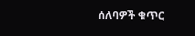ሰለባዎች ቁጥር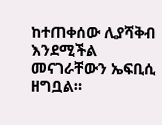ከተጠቀሰው ሊያሻቅብ እንደሚችል መናገራቸውን ኤፍቢሲ ዘግቧል።